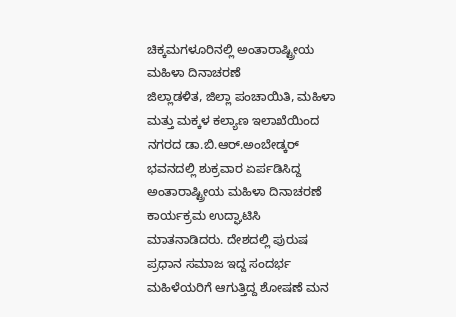ಚಿಕ್ಕಮಗಳೂರಿನಲ್ಲಿ ಅಂತಾರಾಷ್ಟ್ರೀಯ ಮಹಿಳಾ ದಿನಾಚರಣೆ
ಜಿಲ್ಲಾಡಳಿತ, ಜಿಲ್ಲಾ ಪಂಚಾಯಿತಿ, ಮಹಿಳಾ ಮತ್ತು ಮಕ್ಕಳ ಕಲ್ಯಾಣ ಇಲಾಖೆಯಿಂದ ನಗರದ ಡಾ.ಬಿ.ಆರ್.ಅಂಬೇಡ್ಕರ್ ಭವನದಲ್ಲಿ ಶುಕ್ರವಾರ ಏರ್ಪಡಿಸಿದ್ದ ಅಂತಾರಾಷ್ಟ್ರೀಯ ಮಹಿಳಾ ದಿನಾಚರಣೆ ಕಾರ್ಯಕ್ರಮ ಉದ್ಘಾಟಿಸಿ ಮಾತನಾಡಿದರು. ದೇಶದಲ್ಲಿ ಪುರುಷ ಪ್ರಧಾನ ಸಮಾಜ ಇದ್ದ ಸಂದರ್ಭ ಮಹಿಳೆಯರಿಗೆ ಆಗುತ್ತಿದ್ದ ಶೋಷಣೆ ಮನ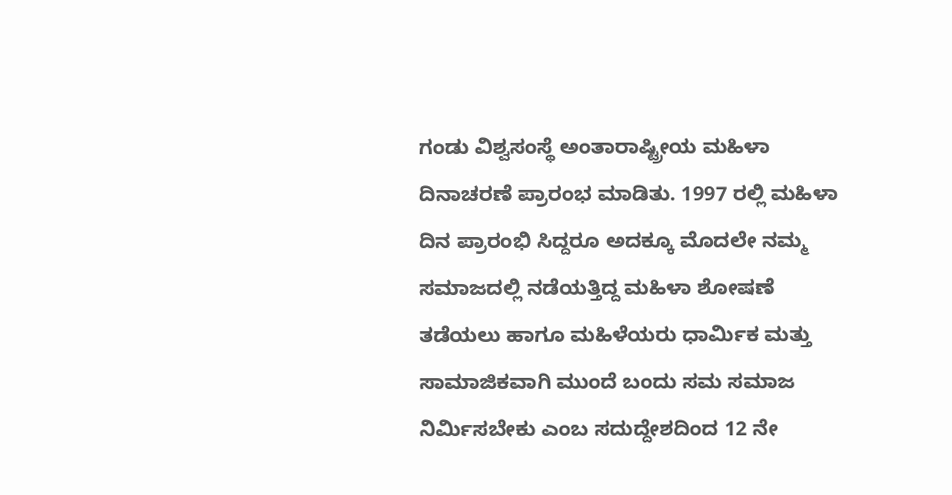ಗಂಡು ವಿಶ್ವಸಂಸ್ಥೆ ಅಂತಾರಾಷ್ಟ್ರೀಯ ಮಹಿಳಾ ದಿನಾಚರಣೆ ಪ್ರಾರಂಭ ಮಾಡಿತು. 1997 ರಲ್ಲಿ ಮಹಿಳಾ ದಿನ ಪ್ರಾರಂಭಿ ಸಿದ್ದರೂ ಅದಕ್ಕೂ ಮೊದಲೇ ನಮ್ಮ ಸಮಾಜದಲ್ಲಿ ನಡೆಯತ್ತಿದ್ದ ಮಹಿಳಾ ಶೋಷಣೆ ತಡೆಯಲು ಹಾಗೂ ಮಹಿಳೆಯರು ಧಾರ್ಮಿಕ ಮತ್ತು ಸಾಮಾಜಿಕವಾಗಿ ಮುಂದೆ ಬಂದು ಸಮ ಸಮಾಜ ನಿರ್ಮಿಸಬೇಕು ಎಂಬ ಸದುದ್ದೇಶದಿಂದ 12 ನೇ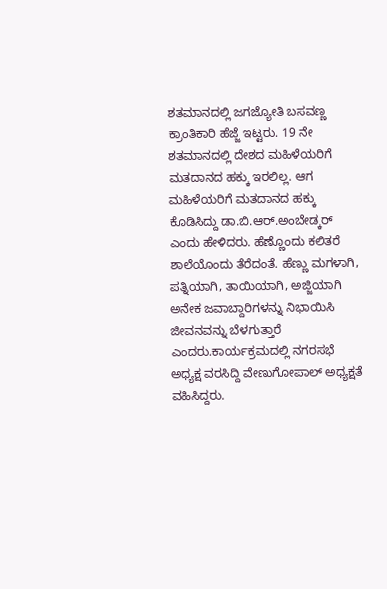ಶತಮಾನದಲ್ಲಿ ಜಗಜ್ಯೋತಿ ಬಸವಣ್ಣ ಕ್ರಾಂತಿಕಾರಿ ಹೆಜ್ಜೆ ಇಟ್ಟರು. 19 ನೇ ಶತಮಾನದಲ್ಲಿ ದೇಶದ ಮಹಿಳೆಯರಿಗೆ ಮತದಾನದ ಹಕ್ಕು ಇರಲಿಲ್ಲ. ಆಗ ಮಹಿಳೆಯರಿಗೆ ಮತದಾನದ ಹಕ್ಕು ಕೊಡಿಸಿದ್ದು ಡಾ.ಬಿ.ಆರ್.ಅಂಬೇಡ್ಕರ್ ಎಂದು ಹೇಳಿದರು. ಹೆಣ್ಣೊಂದು ಕಲಿತರೆ ಶಾಲೆಯೊಂದು ತೆರೆದಂತೆ. ಹೆಣ್ಣು ಮಗಳಾಗಿ, ಪತ್ನಿಯಾಗಿ, ತಾಯಿಯಾಗಿ, ಅಜ್ಜಿಯಾಗಿ ಅನೇಕ ಜವಾಬ್ದಾರಿಗಳನ್ನು ನಿಭಾಯಿಸಿ ಜೀವನವನ್ನು ಬೆಳಗುತ್ತಾರೆ ಎಂದರು.ಕಾರ್ಯಕ್ರಮದಲ್ಲಿ ನಗರಸಭೆ ಅಧ್ಯಕ್ಷ ವರಸಿದ್ದಿ ವೇಣುಗೋಪಾಲ್ ಅಧ್ಯಕ್ಷತೆ ವಹಿಸಿದ್ದರು.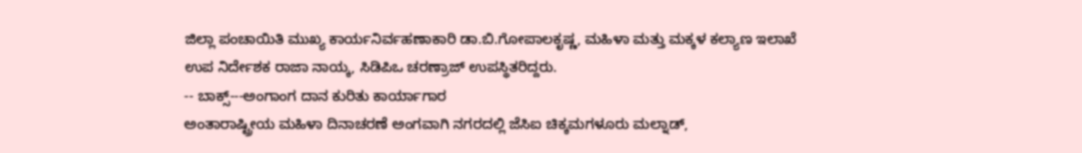ಜಿಲ್ಲಾ ಪಂಚಾಯಿತಿ ಮುಖ್ಯ ಕಾರ್ಯನಿರ್ವಹಣಾಕಾರಿ ಡಾ.ಬಿ.ಗೋಪಾಲಕೃಷ್ಣ, ಮಹಿಳಾ ಮತ್ತು ಮಕ್ಕಳ ಕಲ್ಯಾಣ ಇಲಾಖೆ ಉಪ ನಿರ್ದೇಶಕ ರಾಜಾ ನಾಯ್ಕ, ಸಿಡಿಪಿಒ ಚರಣ್ರಾಜ್ ಉಪಸ್ಥಿತರಿದ್ದರು.
-- ಬಾಕ್ಸ್---ಅಂಗಾಂಗ ದಾನ ಕುರಿತು ಕಾರ್ಯಾಗಾರ
ಅಂತಾರಾಷ್ಟ್ರೀಯ ಮಹಿಳಾ ದಿನಾಚರಣೆ ಅಂಗವಾಗಿ ನಗರದಲ್ಲಿ ಜೆಸಿಐ ಚಿಕ್ಕಮಗಳೂರು ಮಲ್ನಾಡ್,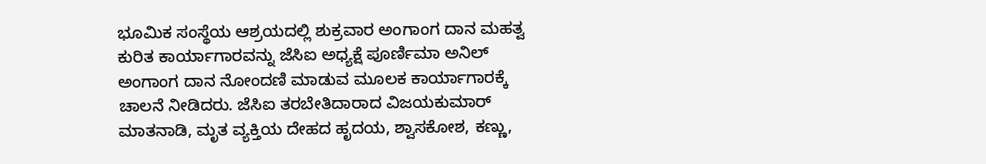ಭೂಮಿಕ ಸಂಸ್ಥೆಯ ಆಶ್ರಯದಲ್ಲಿ ಶುಕ್ರವಾರ ಅಂಗಾಂಗ ದಾನ ಮಹತ್ವ ಕುರಿತ ಕಾರ್ಯಾಗಾರವನ್ನು ಜೆಸಿಐ ಅಧ್ಯಕ್ಷೆ ಪೂರ್ಣಿಮಾ ಅನಿಲ್ ಅಂಗಾಂಗ ದಾನ ನೋಂದಣಿ ಮಾಡುವ ಮೂಲಕ ಕಾರ್ಯಾಗಾರಕ್ಕೆ ಚಾಲನೆ ನೀಡಿದರು. ಜೆಸಿಐ ತರಬೇತಿದಾರಾದ ವಿಜಯಕುಮಾರ್ ಮಾತನಾಡಿ, ಮೃತ ವ್ಯಕ್ತಿಯ ದೇಹದ ಹೃದಯ, ಶ್ವಾಸಕೋಶ, ಕಣ್ಣು,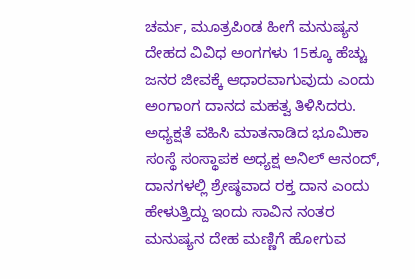ಚರ್ಮ, ಮೂತ್ರಪಿಂಡ ಹೀಗೆ ಮನುಷ್ಯನ ದೇಹದ ವಿವಿಧ ಅಂಗಗಳು 15ಕ್ಕೂ ಹೆಚ್ಚು ಜನರ ಜೀವಕ್ಕೆ ಆಧಾರವಾಗುವುದು ಎಂದು ಅಂಗಾಂಗ ದಾನದ ಮಹತ್ವ ತಿಳಿಸಿದರು. ಅಧ್ಯಕ್ಷತೆ ವಹಿಸಿ ಮಾತನಾಡಿದ ಭೂಮಿಕಾ ಸಂಸ್ಥೆ ಸಂಸ್ಥಾಪಕ ಅಧ್ಯಕ್ಷ ಅನಿಲ್ ಆನಂದ್, ದಾನಗಳಲ್ಲಿ ಶ್ರೇಷ್ಠವಾದ ರಕ್ತ ದಾನ ಎಂದು ಹೇಳುತ್ತಿದ್ದು ಇಂದು ಸಾವಿನ ನಂತರ ಮನುಷ್ಯನ ದೇಹ ಮಣ್ಣಿಗೆ ಹೋಗುವ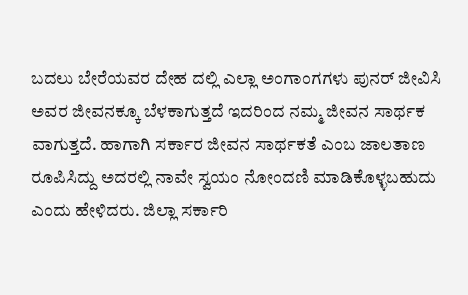ಬದಲು ಬೇರೆಯವರ ದೇಹ ದಲ್ಲಿ ಎಲ್ಲಾ ಅಂಗಾಂಗಗಳು ಪುನರ್ ಜೀವಿಸಿ ಅವರ ಜೀವನಕ್ಕೂ ಬೆಳಕಾಗುತ್ತದೆ ಇದರಿಂದ ನಮ್ಮ ಜೀವನ ಸಾರ್ಥಕ ವಾಗುತ್ತದೆ. ಹಾಗಾಗಿ ಸರ್ಕಾರ ಜೀವನ ಸಾರ್ಥಕತೆ ಎಂಬ ಜಾಲತಾಣ ರೂಪಿಸಿದ್ದು ಅದರಲ್ಲಿ ನಾವೇ ಸ್ವಯಂ ನೋಂದಣಿ ಮಾಡಿಕೊಳ್ಳಬಹುದು ಎಂದು ಹೇಳಿದರು. ಜಿಲ್ಲಾ ಸರ್ಕಾರಿ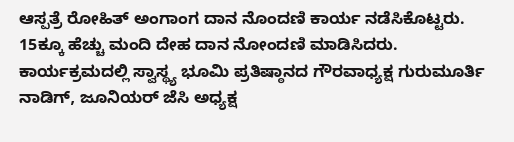ಆಸ್ಪತ್ರೆ ರೋಹಿತ್ ಅಂಗಾಂಗ ದಾನ ನೊಂದಣಿ ಕಾರ್ಯ ನಡೆಸಿಕೊಟ್ಟರು. 15ಕ್ಕೂ ಹೆಚ್ಚು ಮಂದಿ ದೇಹ ದಾನ ನೋಂದಣಿ ಮಾಡಿಸಿದರು. ಕಾರ್ಯಕ್ರಮದಲ್ಲಿ ಸ್ವಾಸ್ಥ್ಯ ಭೂಮಿ ಪ್ರತಿಷ್ಠಾನದ ಗೌರವಾಧ್ಯಕ್ಷ ಗುರುಮೂರ್ತಿ ನಾಡಿಗ್, ಜೂನಿಯರ್ ಜೆಸಿ ಅಧ್ಯಕ್ಷ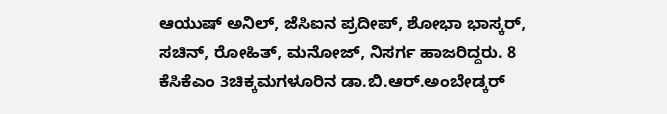ಆಯುಷ್ ಅನಿಲ್, ಜೆಸಿಐನ ಪ್ರದೀಪ್, ಶೋಭಾ ಭಾಸ್ಕರ್, ಸಚಿನ್, ರೋಹಿತ್, ಮನೋಜ್, ನಿಸರ್ಗ ಹಾಜರಿದ್ದರು. 8 ಕೆಸಿಕೆಎಂ 3ಚಿಕ್ಕಮಗಳೂರಿನ ಡಾ.ಬಿ.ಆರ್.ಅಂಬೇಡ್ಕರ್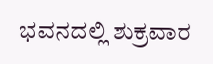ಭವನದಲ್ಲಿ ಶುಕ್ರವಾರ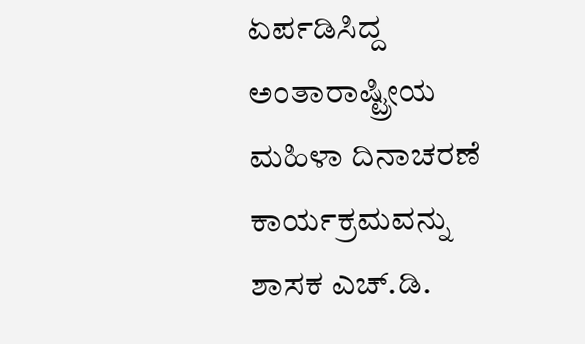ಏರ್ಪಡಿಸಿದ್ದ ಅಂತಾರಾಷ್ಟ್ರೀಯ ಮಹಿಳಾ ದಿನಾಚರಣೆ ಕಾರ್ಯಕ್ರಮವನ್ನು ಶಾಸಕ ಎಚ್.ಡಿ.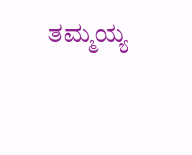ತಮ್ಮಯ್ಯ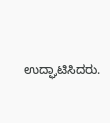ಉದ್ಘಾಟಿಸಿದರು.